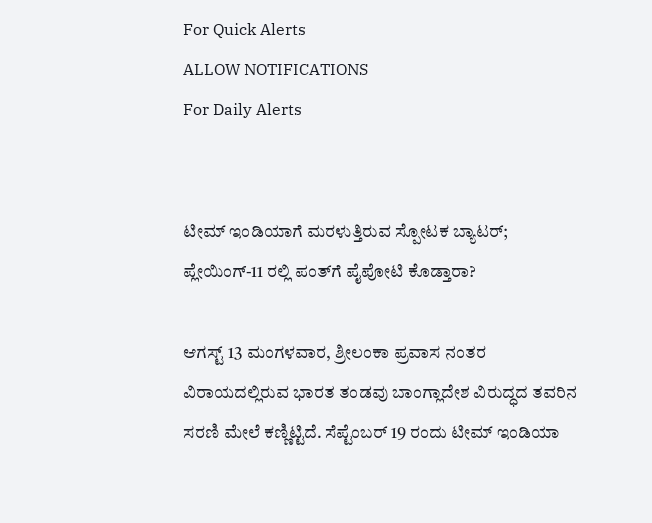For Quick Alerts
ALLOW NOTIFICATIONS
For Daily Alerts


ಟೀಮ್ ಇಂಡಿಯಾಗೆ ಮರಳುತ್ತಿರುವ ಸ್ಪೋಟಕ ಬ್ಯಾಟರ್; ಪ್ಲೇಯಿಂಗ್-11 ರಲ್ಲಿ ಪಂತ್‌ಗೆ ಪೈಪೋಟಿ ಕೊಡ್ತಾರಾ?

ಆಗಸ್ಟ್ 13 ಮಂಗಳವಾರ, ಶ್ರೀಲಂಕಾ ಪ್ರವಾಸ ನಂತರ ವಿರಾಯದಲ್ಲಿರುವ ಭಾರತ ತಂಡವು ಬಾಂಗ್ಲಾದೇಶ ವಿರುದ್ಧದ ತವರಿನ ಸರಣಿ ಮೇಲೆ ಕಣ್ಣಿಟ್ಟಿದೆ. ಸೆಪ್ಟೆಂಬರ್ 19 ರಂದು ಟೀಮ್ ಇಂಡಿಯಾ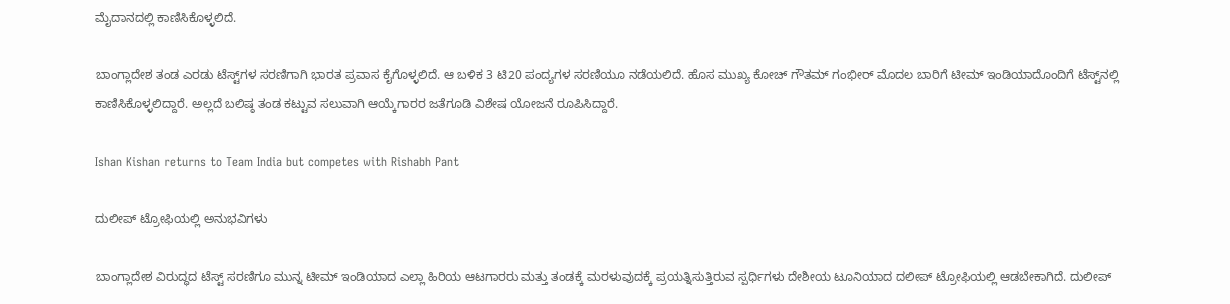ಮೈದಾನದಲ್ಲಿ ಕಾಣಿಸಿಕೊಳ್ಳಲಿದೆ.

ಬಾಂಗ್ಲಾದೇಶ ತಂಡ ಎರಡು ಟೆಸ್ಟ್‌ಗಳ ಸರಣಿಗಾಗಿ ಭಾರತ ಪ್ರವಾಸ ಕೈಗೊಳ್ಳಲಿದೆ. ಆ ಬಳಿಕ 3 ಟಿ20 ಪಂದ್ಯಗಳ ಸರಣಿಯೂ ನಡೆಯಲಿದೆ. ಹೊಸ ಮುಖ್ಯ ಕೋಚ್ ಗೌತಮ್ ಗಂಭೀರ್ ಮೊದಲ ಬಾರಿಗೆ ಟೀಮ್ ಇಂಡಿಯಾದೊಂದಿಗೆ ಟೆಸ್ಟ್‌ನಲ್ಲಿ ಕಾಣಿಸಿಕೊಳ್ಳಲಿದ್ದಾರೆ. ಅಲ್ಲದೆ ಬಲಿಷ್ಠ ತಂಡ ಕಟ್ಟುವ ಸಲುವಾಗಿ ಆಯ್ಕೆಗಾರರ ಜತೆಗೂಡಿ ವಿಶೇಷ ಯೋಜನೆ ರೂಪಿಸಿದ್ದಾರೆ.

Ishan Kishan returns to Team India but competes with Rishabh Pant

ದುಲೀಪ್ ಟ್ರೋಫಿಯಲ್ಲಿ ಅನುಭವಿಗಳು

ಬಾಂಗ್ಲಾದೇಶ ವಿರುದ್ಧದ ಟೆಸ್ಟ್ ಸರಣಿಗೂ ಮುನ್ನ ಟೀಮ್ ಇಂಡಿಯಾದ ಎಲ್ಲಾ ಹಿರಿಯ ಆಟಗಾರರು ಮತ್ತು ತಂಡಕ್ಕೆ ಮರಳುವುದಕ್ಕೆ ಪ್ರಯತ್ನಿಸುತ್ತಿರುವ ಸ್ಪರ್ಧಿಗಳು ದೇಶೀಯ ಟೂನಿಯಾದ ದಲೀಪ್ ಟ್ರೋಫಿಯಲ್ಲಿ ಆಡಬೇಕಾಗಿದೆ. ದುಲೀಪ್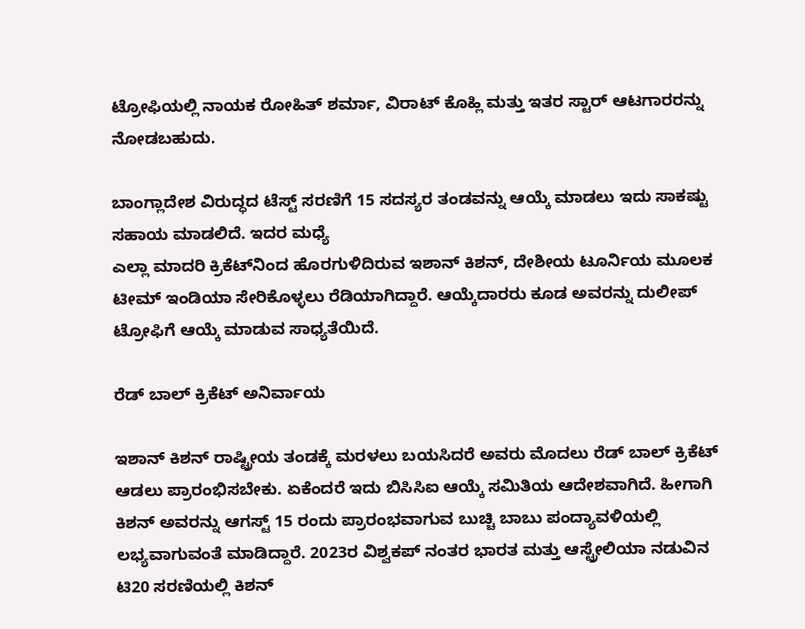ಟ್ರೋಫಿಯಲ್ಲಿ ನಾಯಕ ರೋಹಿತ್ ಶರ್ಮಾ, ವಿರಾಟ್ ಕೊಹ್ಲಿ ಮತ್ತು ಇತರ ಸ್ಟಾರ್ ಆಟಗಾರರನ್ನು ನೋಡಬಹುದು.

ಬಾಂಗ್ಲಾದೇಶ ವಿರುದ್ಧದ ಟೆಸ್ಟ್ ಸರಣಿಗೆ 15 ಸದಸ್ಯರ ತಂಡವನ್ನು ಆಯ್ಕೆ ಮಾಡಲು ಇದು ಸಾಕಷ್ಟು ಸಹಾಯ ಮಾಡಲಿದೆ. ಇದರ ಮಧ್ಯೆ
ಎಲ್ಲಾ ಮಾದರಿ ಕ್ರಿಕೆಟ್‌ನಿಂದ ಹೊರಗುಳಿದಿರುವ ಇಶಾನ್ ಕಿಶನ್, ದೇಶೀಯ ಟೂರ್ನಿಯ ಮೂಲಕ ಟೀಮ್ ಇಂಡಿಯಾ ಸೇರಿಕೊಳ್ಳಲು ರೆಡಿಯಾಗಿದ್ದಾರೆ. ಆಯ್ಕೆದಾರರು ಕೂಡ ಅವರನ್ನು ದುಲೀಪ್ ಟ್ರೋಫಿಗೆ ಆಯ್ಕೆ ಮಾಡುವ ಸಾಧ್ಯತೆಯಿದೆ.

ರೆಡ್‌ ಬಾಲ್ ಕ್ರಿಕೆಟ್ ಅನಿರ್ವಾಯ

ಇಶಾನ್ ಕಿಶನ್ ರಾಷ್ಟ್ರೀಯ ತಂಡಕ್ಕೆ ಮರಳಲು ಬಯಸಿದರೆ ಅವರು ಮೊದಲು ರೆಡ್ ಬಾಲ್ ಕ್ರಿಕೆಟ್ ಆಡಲು ಪ್ರಾರಂಭಿಸಬೇಕು. ಏಕೆಂದರೆ ಇದು ಬಿಸಿಸಿಐ ಆಯ್ಕೆ ಸಮಿತಿಯ ಆದೇಶವಾಗಿದೆ. ಹೀಗಾಗಿ ಕಿಶನ್ ಅವರನ್ನು ಆಗಸ್ಟ್ 15 ರಂದು ಪ್ರಾರಂಭವಾಗುವ ಬುಚ್ಚಿ ಬಾಬು ಪಂದ್ಯಾವಳಿಯಲ್ಲಿ ಲಭ್ಯವಾಗುವಂತೆ ಮಾಡಿದ್ದಾರೆ. 2023ರ ವಿಶ್ವಕಪ್ ನಂತರ ಭಾರತ ಮತ್ತು ಆಸ್ಟ್ರೇಲಿಯಾ ನಡುವಿನ ಟಿ20 ಸರಣಿಯಲ್ಲಿ ಕಿಶನ್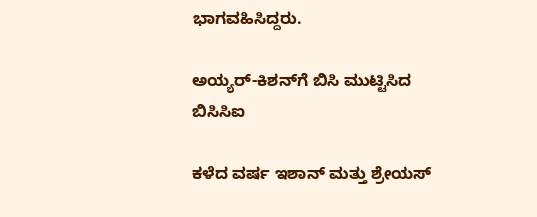ಭಾಗವಹಿಸಿದ್ದರು.

ಅಯ್ಯರ್-ಕಿಶನ್‌ಗೆ ಬಿಸಿ ಮುಟ್ಟಿಸಿದ ಬಿಸಿಸಿಐ

ಕಳೆದ ವರ್ಷ ಇಶಾನ್ ಮತ್ತು ಶ್ರೇಯಸ್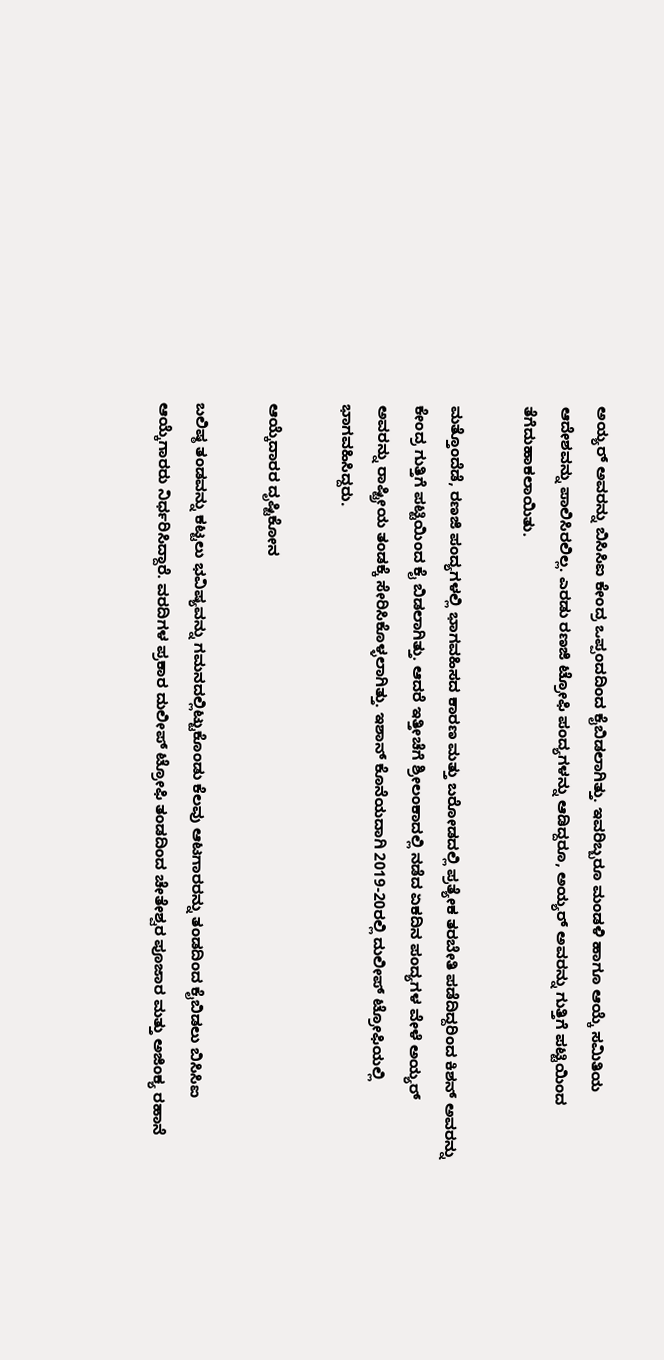ಅಯ್ಯರ್ ಅವರನ್ನು ಬಿಸಿಸಿಐ ಕೇಂದ್ರ ಒಪ್ಪಂದದಿಂದ ಕೈಬಿಡಲಾಗಿತ್ತು. ಇವರಿಬ್ಬರೂ ಮಂಡಳಿ ಹಾಗೂ ಆಯ್ಕೆ ಸಮಿತಿಯ ಆದೇಶವನ್ನು ಪಾಲಿಸಿರಲಿಲ್ಲ. ಎರಡು ರಣಜಿ ಟ್ರೋಫಿ ಪಂದ್ಯಗಳನ್ನು ಆಡಿದ್ದರೂ, ಅಯ್ಯರ್ ಅವರನ್ನು ಗುತ್ತಿಗೆ ಪಟ್ಟಿಯಿಂದ ತೆಗೆದುಹಾಕಲಾಯಿತು.

ಮತ್ತೊಂದೆಡೆ, ರಣಜಿ ಪಂದ್ಯಗಳಲ್ಲಿ ಭಾಗವಹಿಸದ ಕಾರಣ ಮತ್ತು ಬರೋಡದಲ್ಲಿ ಪ್ರತ್ಯೇಕ ತರಬೇತಿ ಪಡೆದಿದ್ದರಿಂದ ಕಿಶನ್ ಅವರನ್ನು ಕೇಂದ್ರ ಗುತ್ತಿಗೆ ಪಟ್ಟಿಯಿಂದ ಕೈ ಬಿಡಲಾಗಿತ್ತು. ಆದರೆ ಇತ್ತೀಚೆಗೆ ಶ್ರೀಲಂಕಾದಲ್ಲಿ ನಡೆದ ಏಕದಿನ ಪಂದ್ಯಗಳ ವೇಳೆ ಅಯ್ಯರ್ ಅವರನ್ನು ರಾಷ್ಟ್ರೀಯ ತಂಡಕ್ಕೆ ಸೇರಿಸಿಕೊಳ್ಳಲಾಗಿತ್ತು. ಇಶಾನ್ ಕೊನೆಯದಾಗಿ 2019-20ರಲ್ಲಿ ದುಲೀಪ್ ಟ್ರೋಫಿಯಲ್ಲಿ ಭಾಗವಹಿಸಿದ್ದರು.

ಆಯ್ಕೆದಾರರ ದೃಷ್ಟಿಕೋನ

ಬಲಿಷ್ಠ ತಂಡವನ್ನು ಕಟ್ಟಲು ಭವಿಷ್ಯವನ್ನು ಗಮನದಲ್ಲಿಟ್ಟುಕೊಂಡು ಕೆಲವು ಆಟಗಾರರನ್ನು ತಂಡದಿಂದ ಕೈಬಿಡಲು ಬಿಸಿಸಿಐ ಆಯ್ಕೆಗಾರರು ನಿರ್ಧರಿಸಿದ್ದಾರೆ. ವರದಿಗಳ ಪ್ರಕಾರ ದುಲೀಪ್ ಟ್ರೋಫಿ ತಂಡದಿಂದ ಚೇತೇಶ್ವರ ಪೂಜಾರ ಮತ್ತು ಅಜಿಂಕ್ಯ ರಹಾನೆ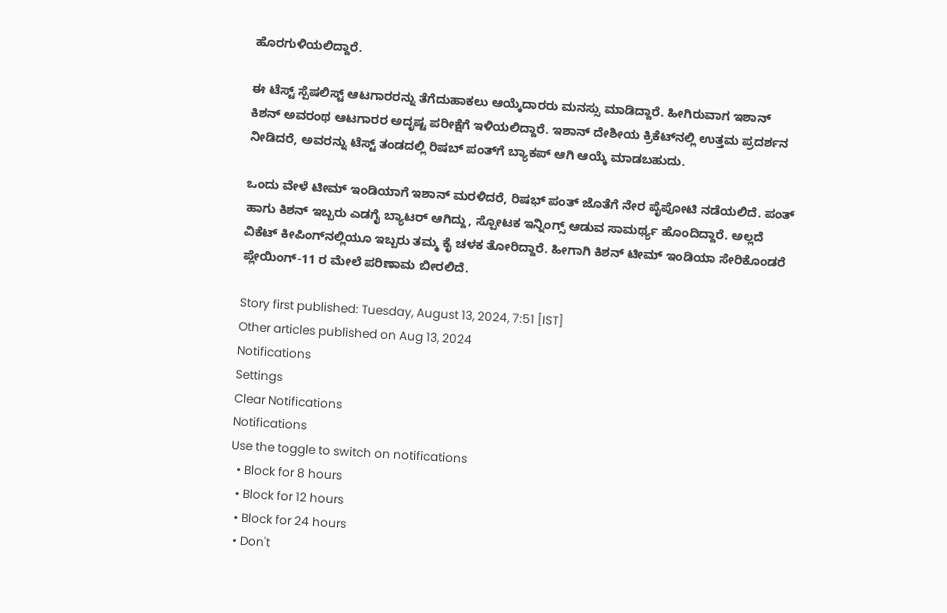ಹೊರಗುಳಿಯಲಿದ್ದಾರೆ.

ಈ ಟೆಸ್ಟ್ ಸ್ಪೆಷಲಿಸ್ಟ್ ಆಟಗಾರರನ್ನು ತೆಗೆದುಹಾಕಲು ಆಯ್ಕೆದಾರರು ಮನಸ್ಸು ಮಾಡಿದ್ದಾರೆ. ಹೀಗಿರುವಾಗ ಇಶಾನ್ ಕಿಶನ್ ಅವರಂಥ ಆಟಗಾರರ ಅದೃಷ್ಟ ಪರೀಕ್ಷೆಗೆ ಇಳಿಯಲಿದ್ದಾರೆ. ಇಶಾನ್ ದೇಶೀಯ ಕ್ರಿಕೆಟ್‌ನಲ್ಲಿ ಉತ್ತಮ ಪ್ರದರ್ಶನ ನೀಡಿದರೆ, ಅವರನ್ನು ಟೆಸ್ಟ್ ತಂಡದಲ್ಲಿ ರಿಷಬ್ ಪಂತ್‌ಗೆ ಬ್ಯಾಕಪ್ ಆಗಿ ಆಯ್ಕೆ ಮಾಡಬಹುದು.

ಒಂದು ವೇಳೆ ಟೀಮ್ ಇಂಡಿಯಾಗೆ ಇಶಾನ್ ಮರಳಿದರೆ, ರಿಷಭ್ ಪಂತ್ ಜೊತೆಗೆ ನೇರ ಪೈಪೋಟಿ ನಡೆಯಲಿದೆ. ಪಂತ್ ಹಾಗು ಕಿಶನ್ ಇಬ್ಬರು ಎಡಗೈ ಬ್ಯಾಟರ್ ಆಗಿದ್ದು, ಸ್ಪೋಟಕ ಇನ್ನಿಂಗ್ಸ್ ಆಡುವ ಸಾಮರ್ಥ್ಯ ಹೊಂದಿದ್ದಾರೆ. ಅಲ್ಲದೆ ವಿಕೆಟ್ ಕೀಪಿಂಗ್‌ನಲ್ಲಿಯೂ ಇಬ್ಬರು ತಮ್ಮ ಕೈ ಚಳಕ ತೋರಿದ್ದಾರೆ. ಹೀಗಾಗಿ ಕಿಶನ್ ಟೀಮ್ ಇಂಡಿಯಾ ಸೇರಿಕೊಂಡರೆ ಪ್ಲೇಯಿಂಗ್-11 ರ ಮೇಲೆ ಪರಿಣಾಮ ಬೀರಲಿದೆ.

Story first published: Tuesday, August 13, 2024, 7:51 [IST]
Other articles published on Aug 13, 2024
Notifications
Settings
Clear Notifications
Notifications
Use the toggle to switch on notifications
  • Block for 8 hours
  • Block for 12 hours
  • Block for 24 hours
  • Don't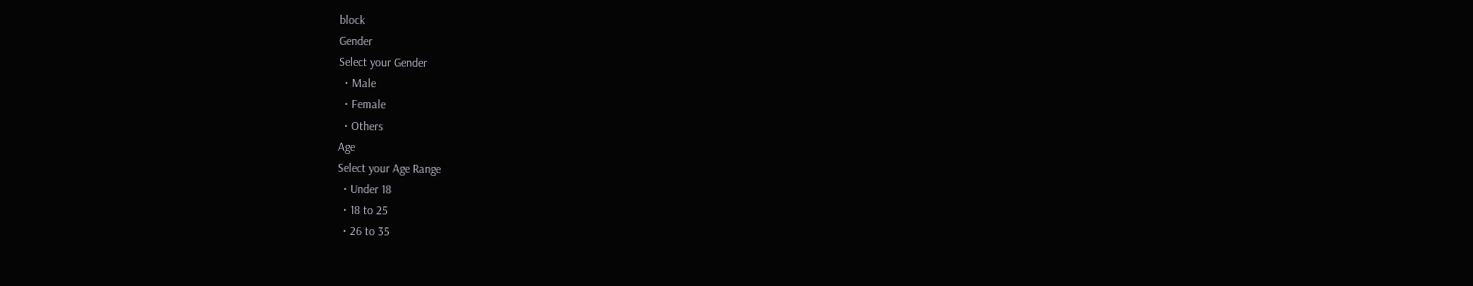block
Gender
Select your Gender
  • Male
  • Female
  • Others
Age
Select your Age Range
  • Under 18
  • 18 to 25
  • 26 to 35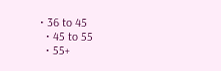• 36 to 45
  • 45 to 55
  • 55+